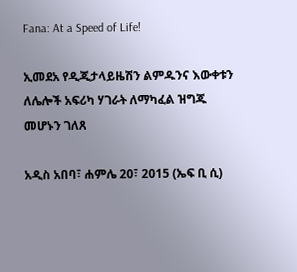Fana: At a Speed of Life!

ኢመደአ የዲጂታላይዜሽን ልምዱንና እውቀቱን ለሌሎች አፍሪካ ሃገራት ለማካፈል ዝግጁ መሆኑን ገለጸ

አዲስ አበባ፣ ሐምሌ 20፣ 2015 (ኤፍ ቢ ሲ)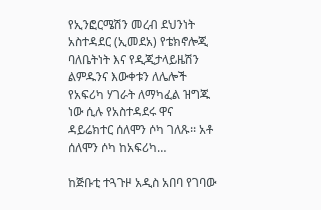የኢንፎርሜሽን መረብ ደህንነት አስተዳደር (ኢመደአ) የቴክኖሎጂ ባለቤትነት እና የዲጂታላይዜሽን ልምዱንና እውቀቱን ለሌሎች የአፍሪካ ሃገራት ለማካፈል ዝግጁ ነው ሲሉ የአስተዳደሩ ዋና ዳይሬክተር ሰለሞን ሶካ ገለጹ፡፡ አቶ ሰለሞን ሶካ ከአፍሪካ…

ከጅቡቲ ተጓጉዞ አዲስ አበባ የገባው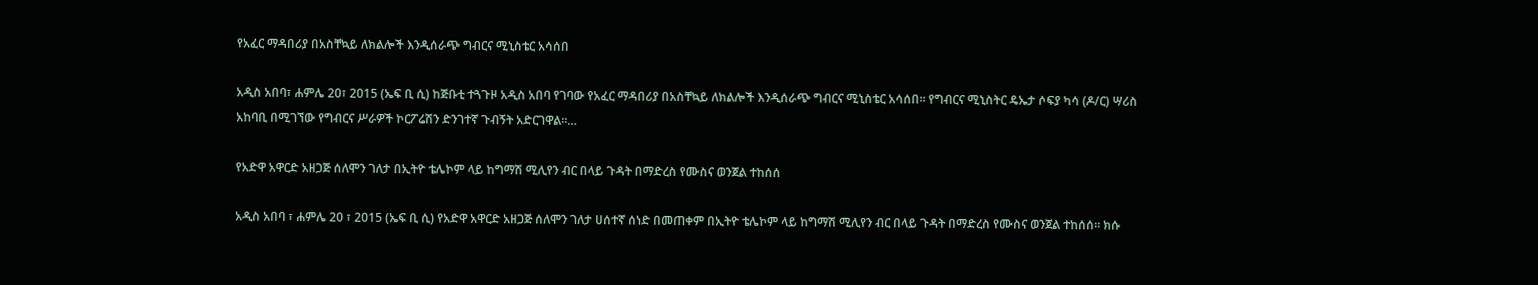የአፈር ማዳበሪያ በአስቸኳይ ለክልሎች እንዲሰራጭ ግብርና ሚኒስቴር አሳሰበ

አዲስ አበባ፣ ሐምሌ 20፣ 2015 (ኤፍ ቢ ሲ) ከጅቡቲ ተጓጉዞ አዲስ አበባ የገባው የአፈር ማዳበሪያ በአስቸኳይ ለክልሎች እንዲሰራጭ ግብርና ሚኒስቴር አሳሰበ። የግብርና ሚኒስትር ዴኤታ ሶፍያ ካሳ (ዶ/ር) ሣሪስ አከባቢ በሚገኘው የግብርና ሥራዎች ኮርፖሬሽን ድንገተኛ ጉብኝት አድርገዋል፡፡…

የአድዋ አዋርድ አዘጋጅ ሰለሞን ገለታ በኢትዮ ቴሌኮም ላይ ከግማሽ ሚሊየን ብር በላይ ጉዳት በማድረስ የሙስና ወንጀል ተከሰሰ

አዲስ አበባ ፣ ሐምሌ 20 ፣ 2015 (ኤፍ ቢ ሲ) የአድዋ አዋርድ አዘጋጅ ሰለሞን ገለታ ሀሰተኛ ሰነድ በመጠቀም በኢትዮ ቴሌኮም ላይ ከግማሽ ሚሊየን ብር በላይ ጉዳት በማድረስ የሙስና ወንጀል ተከሰሰ። ክሱ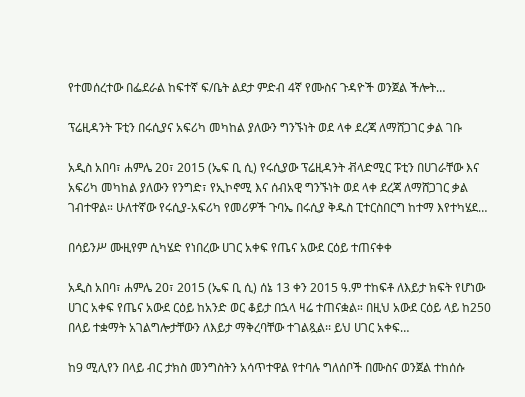የተመሰረተው በፌደራል ከፍተኛ ፍ/ቤት ልደታ ምድብ 4ኛ የሙስና ጉዳዮች ወንጀል ችሎት…

ፕሬዚዳንት ፑቲን በሩሲያና አፍሪካ መካከል ያለውን ግንኙነት ወደ ላቀ ደረጃ ለማሸጋገር ቃል ገቡ

አዲስ አበባ፣ ሐምሌ 20፣ 2015 (ኤፍ ቢ ሲ) የሩሲያው ፕሬዚዳንት ቭላድሚር ፑቲን በሀገራቸው እና አፍሪካ መካከል ያለውን የንግድ፣ የኢኮኖሚ እና ሰብአዊ ግንኙነት ወደ ላቀ ደረጃ ለማሸጋገር ቃል ገብተዋል። ሁለተኛው የሩሲያ-አፍሪካ የመሪዎች ጉባኤ በሩሲያ ቅዱስ ፒተርስበርግ ከተማ እየተካሄደ…

በሳይንሥ ሙዚየም ሲካሄድ የነበረው ሀገር አቀፍ የጤና አውደ ርዕይ ተጠናቀቀ

አዲስ አበባ፣ ሐምሌ 20፣ 2015 (ኤፍ ቢ ሲ) ሰኔ 13 ቀን 2015 ዓ.ም ተከፍቶ ለእይታ ክፍት የሆነው ሀገር አቀፍ የጤና አውደ ርዕይ ከአንድ ወር ቆይታ በኋላ ዛሬ ተጠናቋል። በዚህ አውደ ርዕይ ላይ ከ250 በላይ ተቋማት አገልግሎታቸውን ለእይታ ማቅረባቸው ተገልጿል፡፡ ይህ ሀገር አቀፍ…

ከ9 ሚሊየን በላይ ብር ታክስ መንግስትን አሳጥተዋል የተባሉ ግለሰቦች በሙስና ወንጀል ተከሰሱ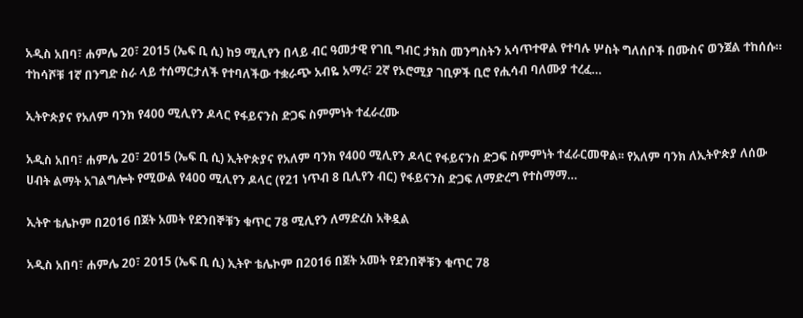አዲስ አበባ፣ ሐምሌ 20፣ 2015 (ኤፍ ቢ ሲ) ከ9 ሚሊየን በላይ ብር ዓመታዊ የገቢ ግብር ታክስ መንግስትን አሳጥተዋል የተባሉ ሦስት ግለሰቦች በሙስና ወንጀል ተከሰሱ። ተከሳሾቹ 1ኛ በንግድ ስራ ላይ ተሰማርታለች የተባለችው ተቋራጭ አብዬ አማረ፣ 2ኛ የኦሮሚያ ገቢዎች ቢሮ የሒሳብ ባለሙያ ተረፈ…

ኢትዮጵያና የአለም ባንክ የ400 ሚሊየን ዶላር የፋይናንስ ድጋፍ ስምምነት ተፈራረሙ

አዲስ አበባ፣ ሐምሌ 20፣ 2015 (ኤፍ ቢ ሲ) ኢትዮጵያና የአለም ባንክ የ400 ሚሊየን ዶላር የፋይናንስ ድጋፍ ስምምነት ተፈራርመዋል፡፡ የአለም ባንክ ለኢትዮጵያ ለሰው ሀብት ልማት አገልግሎት የሚውል የ400 ሚሊየን ዶላር (የ21 ነጥብ 8 ቢሊየን ብር) የፋይናንስ ድጋፍ ለማድረግ የተስማማ…

ኢትዮ ቴሌኮም በ2016 በጀት አመት የደንበኞቹን ቁጥር 78 ሚሊየን ለማድረስ አቅዷል

አዲስ አበባ፣ ሐምሌ 20፣ 2015 (ኤፍ ቢ ሲ) ኢትዮ ቴሌኮም በ2016 በጀት አመት የደንበኞቹን ቁጥር 78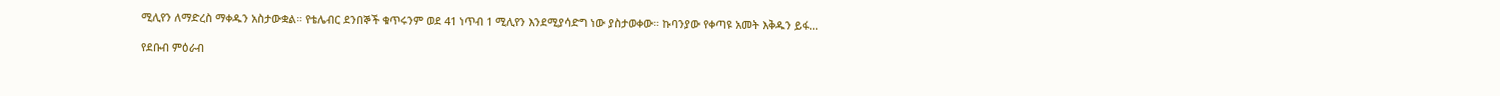ሚሊየን ለማድረስ ማቀዱን አስታውቋል። የቴሌብር ደንበኞች ቁጥሩንም ወደ 41 ነጥብ 1 ሚሊየን እንደሚያሳድግ ነው ያስታወቀው። ኩባንያው የቀጣዩ አመት እቅዱን ይፋ…

የደቡብ ምዕራብ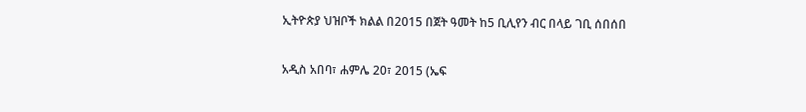ኢትዮጵያ ህዝቦች ክልል በ2015 በጀት ዓመት ከ5 ቢሊየን ብር በላይ ገቢ ሰበሰበ

አዲስ አበባ፣ ሐምሌ 20፣ 2015 (ኤፍ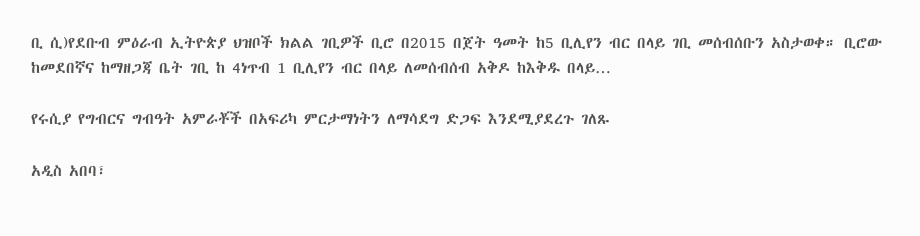ቢ ሲ)የደቡብ ምዕራብ ኢትዮጵያ ህዝቦች ክልል ገቢዎች ቢሮ በ2015 በጀት ዓመት ከ5 ቢሊየን ብር በላይ ገቢ መሰብሰቡን አስታወቀ። ቢሮው ከመደበኛና ከማዘጋጃ ቤት ገቢ ከ 4ነጥብ 1 ቢሊየን ብር በላይ ለመሰብሰብ አቅዶ ከእቅዱ በላይ…

የሩሲያ የግብርና ግብዓት አምራቾች በአፍሪካ ምርታማነትን ለማሳደግ ድጋፍ እንደሚያደረጉ ገለጹ

አዲስ አበባ፣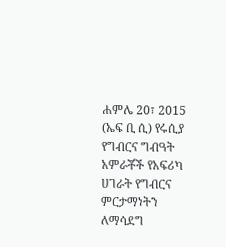ሐምሌ 20፣ 2015 (ኤፍ ቢ ሲ) የሩሲያ የግብርና ግብዓት አምራቾች የአፍሪካ ሀገራት የግብርና ምርታማነትን ለማሳደግ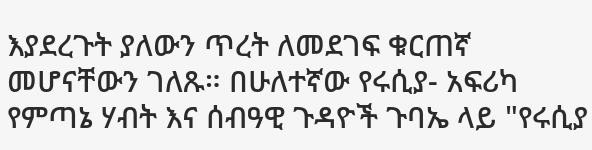እያደረጉት ያለውን ጥረት ለመደገፍ ቁርጠኛ መሆናቸውን ገለጹ። በሁለተኛው የሩሲያ- አፍሪካ የምጣኔ ሃብት እና ሰብዓዊ ጉዳዮች ጉባኤ ላይ "የሩሲያ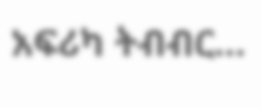አፍሪካ ትብብር…